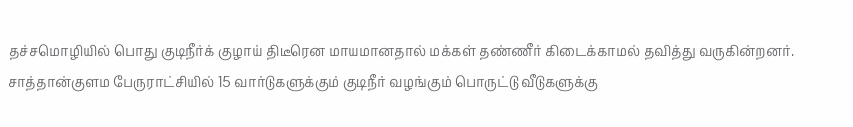தச்சமொழியில் பொது குடிநீர்க் குழாய் திடீரென மாயமானதால் மக்கள் தண்ணீர் கிடைக்காமல் தவித்து வருகின்றனர்.
சாத்தான்குளம பேருராட்சியில் 15 வார்டுகளுக்கும் குடிநீர் வழங்கும் பொருட்டு வீடுகளுக்கு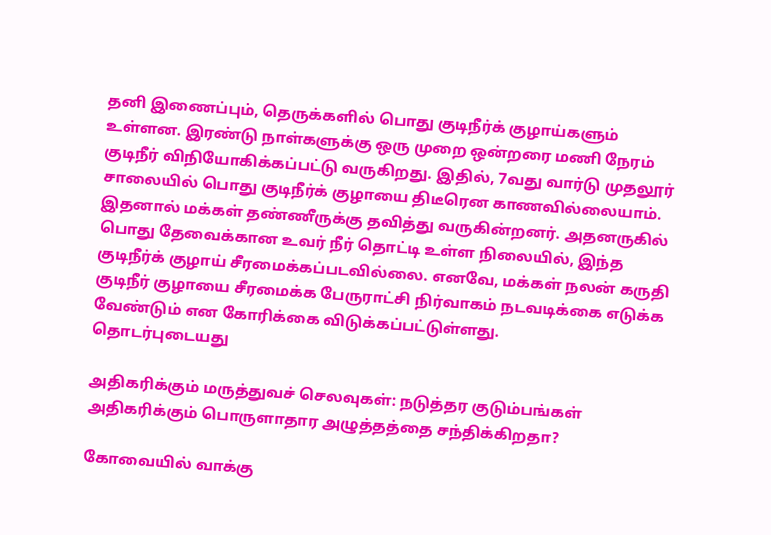தனி இணைப்பும், தெருக்களில் பொது குடிநீர்க் குழாய்களும் உள்ளன. இரண்டு நாள்களுக்கு ஒரு முறை ஒன்றரை மணி நேரம் குடிநீர் விநியோகிக்கப்பட்டு வருகிறது. இதில், 7வது வார்டு முதலூர் சாலையில் பொது குடிநீர்க் குழாயை திடீரென காணவில்லையாம். இதனால் மக்கள் தண்ணீருக்கு தவித்து வருகின்றனர். அதனருகில் பொது தேவைக்கான உவர் நீர் தொட்டி உள்ள நிலையில், இந்த குடிநீர்க் குழாய் சீரமைக்கப்படவில்லை. எனவே, மக்கள் நலன் கருதி குடிநீர் குழாயை சீரமைக்க பேருராட்சி நிர்வாகம் நடவடிக்கை எடுக்க வேண்டும் என கோரிக்கை விடுக்கப்பட்டுள்ளது.
தொடர்புடையது

அதிகரிக்கும் மருத்துவச் செலவுகள்: நடுத்தர குடும்பங்கள் அதிகரிக்கும் பொருளாதார அழுத்தத்தை சந்திக்கிறதா?

கோவையில் வாக்கு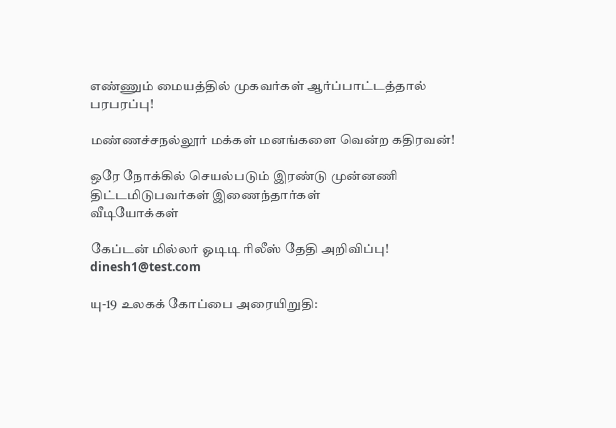எண்ணும் மையத்தில் முகவர்கள் ஆர்ப்பாட்டத்தால் பரபரப்பு!

மண்ணச்சநல்லூர் மக்கள் மனங்களை வென்ற கதிரவன்!

ஒரே நோக்கில் செயல்படும் இரண்டு முன்னணி திட்டமிடுபவர்கள் இணைந்தார்கள்
வீடியோக்கள்

கேப்டன் மில்லர் ஓடிடி ரிலீஸ் தேதி அறிவிப்பு!
dinesh1@test.com

யு-19 உலகக் கோப்பை அரையிறுதி: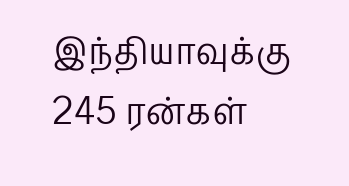இந்தியாவுக்கு 245 ரன்கள்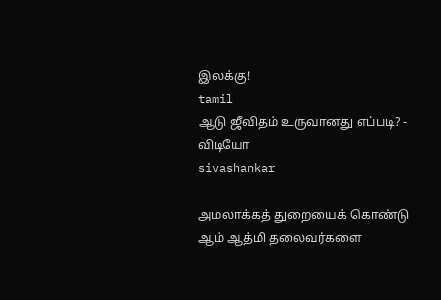இலக்கு!
tamil
ஆடு ஜீவிதம் உருவானது எப்படி? - விடியோ
sivashankar

அமலாக்கத் துறையைக் கொண்டு ஆம் ஆத்மி தலைவர்களை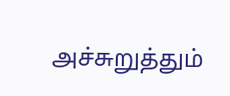அச்சுறுத்தும்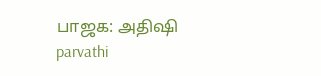பாஜக: அதிஷி
parvathi